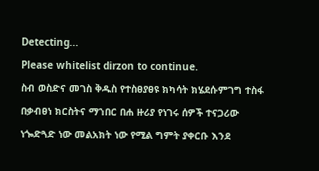Detecting...
Please whitelist dirzon to continue.
ስብ ወስድና መገስ ቅዱስ የተስፀያፀዩ ክካሳት ክሄደሱምገግ ተስፋ በቃብፀነ ክርስትና ማኀበር በሐ ዙሪያ የነገሩ ሰዎች ተናጋሪው ነጐድጓድ ነው መልአክት ነው የሚል ግምት ያቀርቡ እንደ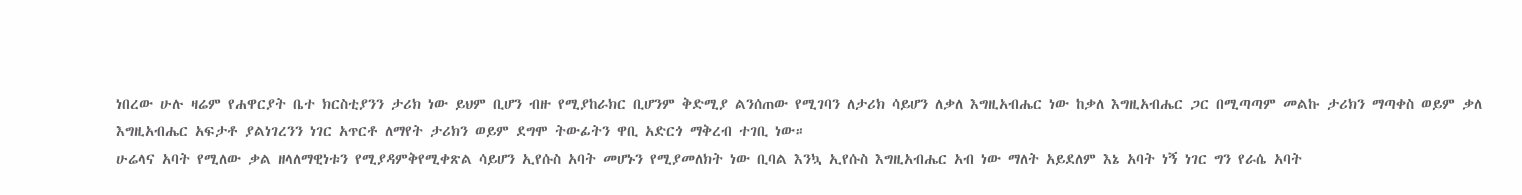ነበረው ሁሉ ዛሬም የሐዋርያት ቤተ ክርስቲያንን ታሪክ ነው ይህም ቢሆን ብዙ የሚያከራክር ቢሆንም ቅድሚያ ልንሰጠው የሚገባን ለታሪክ ሳይሆን ለቃለ እግዚአብሔር ነው ከቃለ እግዚአብሔር ጋር በሚጣጣም መልኩ ታሪክን ማጣቀስ ወይም ቃለ እግዚአብሔር አፍታቶ ያልነገረንን ነገር አጥርቶ ለማየት ታሪክን ወይም ደግሞ ትውፊትን ዋቢ አድርጎ ማቅረብ ተገቢ ነው።
ሁሬላና አባት የሚለው ቃል ዘላለማዊነቱን የሚያዳምቅየሚቀጽል ሳይሆን ኢየሱስ አባት መሆኑን የሚያመለክት ነው ቢባል እንኳ ኢየሱስ እግዚአብሔር አብ ነው ማለት አይደለም እኔ አባት ነኝ ነገር ግን የራሴ አባት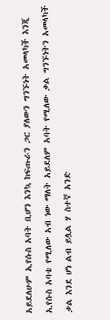አይደለሁም ኢየሱስ አባት ቢሆን እንኳ ከፍጡራን ጋር ያለውን ግንኙነት አመላካች እንጂ ኢየሱስ አባቴ የሚለው አብ ነው ማለት አይደለም አባት የሚለው ቃል ግንኙነትን አመላካች ቃል እንደ ሆነ ልብ ይሏል ሃ ስተኛ አንድ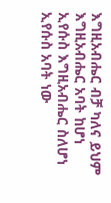እግዚአብሔር ብቻ ካለና ይህም እግዚአብሔር አባት ከሆነ ኢየሱስ እግዚአብሔር ስለሆነ ኢየሱስ አባት ነው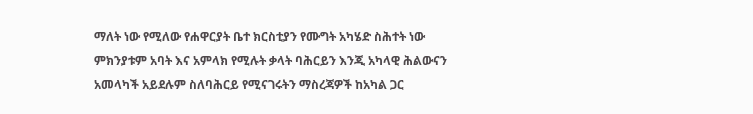ማለት ነው የሚለው የሐዋርያት ቤተ ክርስቲያን የሙግት አካሄድ ስሕተት ነው ምክንያቱም አባት እና አምላክ የሚሉት ቃላት ባሕርይን እንጂ አካላዊ ሕልውናን አመላካች አይደሉም ስለባሕርይ የሚናገሩትን ማስረጃዎች ከአካል ጋር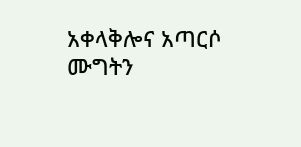አቀላቅሎና አጣርሶ ሙግትን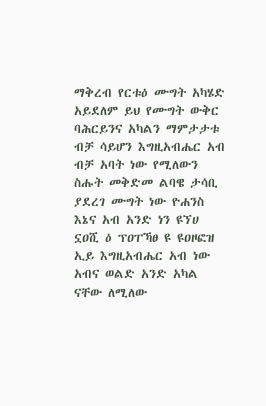ማቅረብ የርቱዕ ሙግት አካሄድ አይደለም ይህ የሙግት ውቅር ባሕርይንና አካልን ማምታታቱ ብቻ ሳይሆን እግዚአብሔር አብ ብቻ አባት ነው የሚለውን ስሑት መቅድመ ልባዌ ታሳቢ ያደረገ ሙግት ነው ዮሐንስ እኔና አብ አንድ ነን ዩኘሀ ኗዐሺ ዕ ፕዐፐኻፀ ዩ ዩዐዞፎዝ ኢይ እግዚአብሔር አብ ነው አብና ወልድ አንድ አካል ናቸው ለሚለው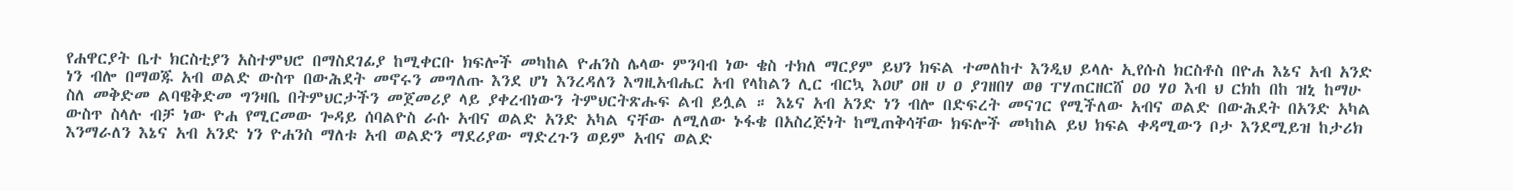የሐዋርያት ቤተ ክርስቲያን አስተምህሮ በማስደገፊያ ከሚቀርቡ ክፍሎች መካከል ዮሐንስ ሌላው ምንባብ ነው ቄስ ተክለ ማርያም ይህን ክፍል ተመለከተ እንዲህ ይላሉ ኢየሱስ ክርስቶስ በዮሐ እኔና አብ አንድ ነን ብሎ በማወጁ አብ ወልድ ውስጥ በውሕደት መኖሩን መግለጡ እንደ ሆነ እንረዳለን እግዚአብሔር አብ የላከልን ሊር ብርኳ እዐሆ ዐዘ ሀ ዐ ያገዘበሃ ወፀ ፐሃጠርዘርሸ ዐዐ ሃዐ እብ ህ ርክከ በከ ዝኒ ከማሁ ስለ መቅድመ ልባዌቅድመ ግንዛቤ በትምህርታችን መጀመሪያ ላይ ያቀረብነውን ትምህርትጽሑፍ ልብ ይሏል ። እኔና አብ አንድ ነን ብሎ በድፍረት መናገር የሚችለው አብና ወልድ በውሕደት በአንድ አካል ውስጥ ስላሉ ብቻ ነው ዮሐ የሚርመው ጐዳይ ሰባልዮስ ራሱ አብና ወልድ አንድ አካል ናቸው ለሚለው ኑፋቄ በአስረጅነት ከሚጠቅሳቸው ክፍሎች መካከል ይህ ክፍል ቀዳሚውን ቦታ እንደሚይዝ ከታሪክ እንማራለን እኔና አብ አንድ ነን ዮሐንስ ማለቱ አብ ወልድን ማደሪያው ማድረጉን ወይም አብና ወልድ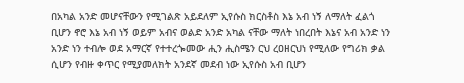በአካል አንድ መሆናቸውን የሚገልጽ አይደለም ኢየሱስ ክርስቶስ እኔ አብ ነኝ ለማለት ፈልጎ ቢሆን ኖሮ እኔ አብ ነኝ ወይም አብና ወልድ አንድ አካል ናቸው ማለት ነበረበት እኔና አብ አንድ ነን አንድ ነን ተብሎ ወደ አማርኛ የተተረጐመው ሒን ሒስሜን ርህ ረዐዘርህነ የሚለው የግሪክ ቃል ሲሆን የብዙ ቀጥር የሚያመለክት አንደኛ መደብ ነው ኢየሱስ አብ ቢሆን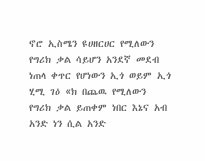ኖሮ ኢስሜን ዩሀዘርሀር የሚለውን የግሪክ ቃል ሳይሆን አንደኛ መደብ ነጠላ ቀጥር የሆነውን ኢጎ ወይም ኢጎ ሂሚ ገዕ «ክ በጨዉ የሚለውን የግሪክ ቃል ይጠቀም ነበር እኔና አብ አንድ ነን ሲል አንድ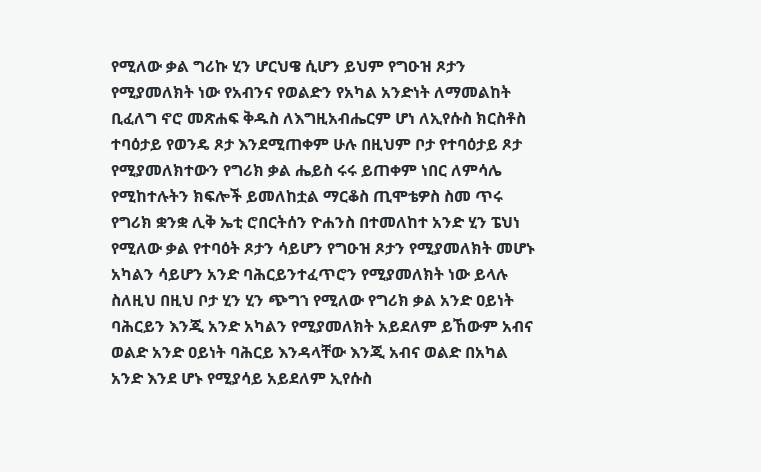የሚለው ቃል ግሪኩ ሂን ሆርህዌ ሲሆን ይህም የግዑዝ ጾታን የሚያመለክት ነው የአብንና የወልድን የአካል አንድነት ለማመልከት ቢፈለግ ኖሮ መጽሐፍ ቅዱስ ለእግዚአብሔርም ሆነ ለኢየሱስ ክርስቶስ ተባዕታይ የወንዴ ጾታ እንደሚጠቀም ሁሉ በዚህም ቦታ የተባዕታይ ጾታ የሚያመለክተውን የግሪክ ቃል ሔይስ ሩሩ ይጠቀም ነበር ለምሳሌ የሚከተሉትን ክፍሎች ይመለከቷል ማርቆስ ጢሞቴዎስ ስመ ጥሩ የግሪክ ቋንቋ ሊቅ ኤቲ ሮበርትሰን ዮሐንስ በተመለከተ አንድ ሂን ፔህነ የሚለው ቃል የተባዕት ጾታን ሳይሆን የግዑዝ ጾታን የሚያመለክት መሆኑ አካልን ሳይሆን አንድ ባሕርይንተፈጥሮን የሚያመለክት ነው ይላሉ ስለዚህ በዚህ ቦታ ሂን ሂን ጭግኀ የሚለው የግሪክ ቃል አንድ ዐይነት ባሕርይን እንጂ አንድ አካልን የሚያመለክት አይደለም ይኸውም አብና ወልድ አንድ ዐይነት ባሕርይ እንዳላቸው እንጂ አብና ወልድ በአካል አንድ እንደ ሆኑ የሚያሳይ አይደለም ኢየሱስ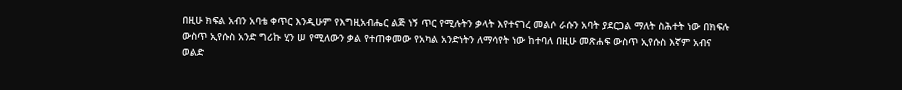በዚሁ ክፍል አብን አባቴ ቀጥር እንዲሁም የእግዚአብሔር ልጅ ነኝ ጥር የሚሉትን ቃላት እየተናገረ መልሶ ራሱን አባት ያደርጋል ማለት ስሕተት ነው በክፍሉ ውስጥ ኢየሱስ አንድ ግሪኩ ሂን ሠ የሚለውን ቃል የተጠቀመው የአካል አንድነትን ለማሳየት ነው ከተባለ በዚሁ መጽሐፍ ውስጥ ኢየሱስ እኛም አብና ወልድ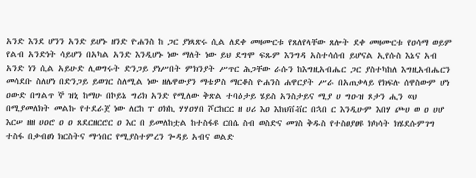አንድ እንደ ሆንን አንድ ይሆኑ ዘንድ ዮሐንስ ከ ጋር ያነጻጽሩ ሲል ለደቀ መዛሙርቱ የጸለየላቸው ጸሎት ደቀ መዛሙርቱ የዐሳማ ወይም የልብ አንድነት ሳይሆን በአካል አንድ እንዲሆኑ ነው ማለት ነው ይህ ደግሞ ፍጹም እንግዳ አስተሳሰብ ይሆናል ኢየሱስ እኔና አብ አንድ ነን ሲል አይሁድ ሊወግሩት ድንጋይ ያነሥበት ምክንያት ሥጥር ሕጋቸው ራሱን ከእግዚአብሔር ጋር ያስተካከለ እግዚአብሔርን መሳደቡ ስለሆነ በድንጋይ ይወገር ስለሚል ነው ዘሌዋውያን ማቴዎስ ማርቆስ ዮሐንስ ሐዋርያት ሥራ በአጠቃላይ የክፍሉ ሰዋስውም ሆነ ዐውድ በግልጥ ኞ ዝኒ ከማሁ በኮይኔ ግሪክ አንድ የሚለው ቅጽል ተባዕታይ ሄይስ አንስታይና ሚያ ሀ ግዑዝ ጾታን ሒን «ህ በሚያመለክት መልኩ የተደራጀ ነው ለርከ ፐ ዐክኪ ሃሃዐሃበ ሾርከርር ዘ ሀሪ እዐ እከህቨቭር በኋበ ር እንዲሁም እበሃ ጮሀ ወ ዐ ሀሆ እርሠ ዘዘ ሀዐሮ ዐ ዐ ጸደርዘርሮር ዐ እር በ ይመለከቷል ከተስፋዩ ርበሴ ስብ ወስድና መገስ ቅዱስ የተስፀያፀዩ ክካሳት ክሄደሱምገግ ተስፋ በቃብፀነ ክርስትና ማኀበር የሚያስተምረን ጐዳይ አብና ወልድ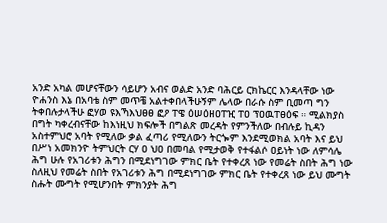አንድ አካል መሆናቸውን ሳይሆን አብና ወልድ አንድ ባሕርይ ርክኬርር እንዳላቸው ነው ዮሐንስ እኔ በአባቴ ስም መጥቼ አልተቀበላችሁኝም ሌላው በራሱ ስም ቢመጣ ግን ትቀበሉታላችሁ ፎሃወ ዩእኻእህፀፀ ፎዖ ፐዌ ዕሠዕዘዐፐዢ ፐዐ ፕዐዉፐፀዕፍ ። ሚልክያስ በግት ካቀረብናቸው ከእነዚህ ክፍሎች በግልጽ መረዳት የምንችለው በብሉይ ኪዳን አስተምህሮ አባት የሚለው ቃል ፈጣሪ የሚለውን ትርጐም እንደሚወክል አባት እና ይህ በሥነ አመክንዮ ትምህርት ርሃ ዐ ህዐ በመባል የሚታወቅ የተፋልሶ ዐይነት ነው ለምሳሌ ሕግ ሁሉ የአገሪቱን ሕግን በሚደነግገው ምክር ቤት የተቀረጸ ነው የመሬት ስበት ሕግ ነው ስለዚህ የመሬት ስበት የአገሪቱን ሕግ በሚደነግገው ምክር ቤት የተቀረጸ ነው ይህ ሙግት ስሑት ሙግት የሚሆንበት ምክንያት ሕግ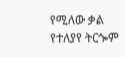የሚለው ቃል የተለያየ ትርጐም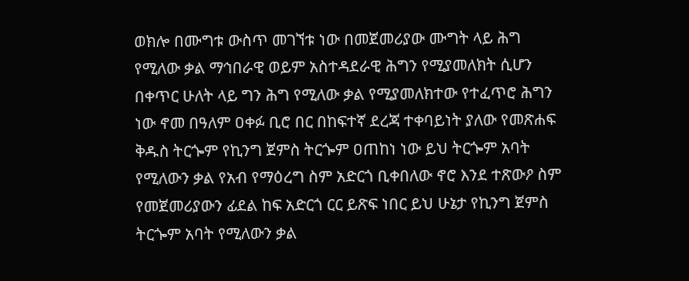ወክሎ በሙግቱ ውስጥ መገኘቱ ነው በመጀመሪያው ሙግት ላይ ሕግ የሚለው ቃል ማኅበራዊ ወይም አስተዳደራዊ ሕግን የሚያመለክት ሲሆን በቀጥር ሁለት ላይ ግን ሕግ የሚለው ቃል የሚያመለክተው የተፈጥሮ ሕግን ነው ኖመ በዓለም ዐቀፉ ቢሮ በር በከፍተኛ ደረጃ ተቀባይነት ያለው የመጽሐፍ ቅዱስ ትርጐም የኪንግ ጀምስ ትርጐም ዐጠከነ ነው ይህ ትርጐም አባት የሚለውን ቃል የአብ የማዕረግ ስም አድርጎ ቢቀበለው ኖሮ እንደ ተጽውዖ ስም የመጀመሪያውን ፊደል ከፍ አድርጎ ርር ይጽፍ ነበር ይህ ሁኔታ የኪንግ ጀምስ ትርጐም አባት የሚለውን ቃል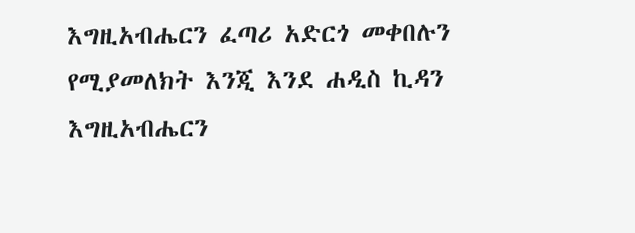እግዚአብሔርን ፈጣሪ አድርጎ መቀበሉን የሚያመለክት እንጂ እንደ ሐዲስ ኪዳን እግዚአብሔርን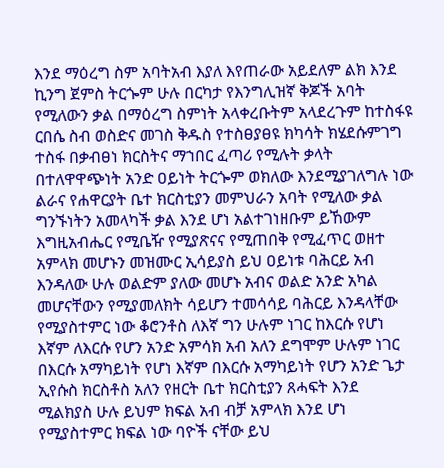እንደ ማዕረግ ስም አባትአብ እያለ እየጠራው አይደለም ልክ እንደ ኪንግ ጀምስ ትርጐም ሁሉ በርካታ የእንግሊዝኛ ቅጆች አባት የሚለውን ቃል በማዕረግ ስምነት አላቀረቡትም አላደረጉም ከተስፋዩ ርበሴ ስብ ወስድና መገስ ቅዱስ የተስፀያፀዩ ክካሳት ክሄደሱምገግ ተስፋ በቃብፀነ ክርስትና ማኀበር ፈጣሪ የሚሉት ቃላት በተለዋዋጭነት አንድ ዐይነት ትርጐም ወክለው እንደሚያገለግሉ ነው ልራና የሐዋርያት ቤተ ክርስቲያን መምህራን አባት የሚለው ቃል ግንኙነትን አመላካች ቃል እንደ ሆነ አልተገነዘቡም ይኸውም እግዚአብሔር የሚቤዥ የሚያጽናና የሚጠበቅ የሚፈጥር ወዘተ አምላክ መሆኑን መዝሙር ኢሳይያስ ይህ ዐይነቱ ባሕርይ አብ እንዳለው ሁሉ ወልድም ያለው መሆኑ አብና ወልድ አንድ አካል መሆናቸውን የሚያመለክት ሳይሆን ተመሳሳይ ባሕርይ እንዳላቸው የሚያስተምር ነው ቆሮንቶስ ለእኛ ግን ሁሉም ነገር ከእርሱ የሆነ እኛም ለእርሱ የሆን አንድ አምሳክ አብ አለን ደግሞም ሁሉም ነገር በእርሱ አማካይነት የሆነ እኛም በእርሱ አማካይነት የሆን አንድ ጌታ ኢየሱስ ክርስቶስ አለን የዘርት ቤተ ክርስቲያን ጸሓፍት እንደ ሚልክያስ ሁሉ ይህም ክፍል አብ ብቻ አምላክ እንደ ሆነ የሚያስተምር ክፍል ነው ባዮች ናቸው ይህ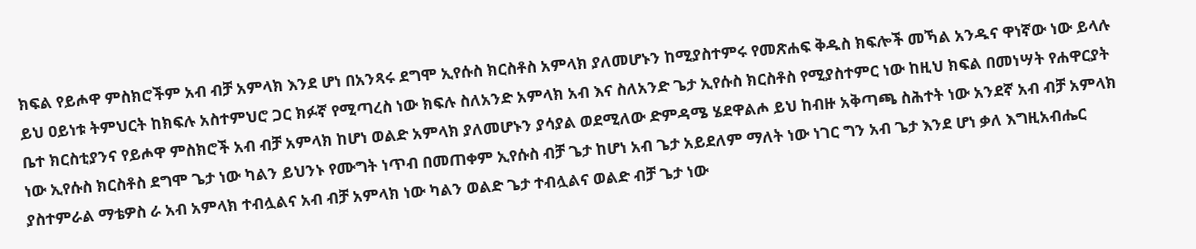ክፍል የይሖዋ ምስክሮችም አብ ብቻ አምላክ እንደ ሆነ በአንጻሩ ደግሞ ኢየሱስ ክርስቶስ አምላክ ያለመሆኑን ከሚያስተምሩ የመጽሐፍ ቅዱስ ክፍሎች መኻል አንዱና ዋነኛው ነው ይላሉ ይህ ዐይነቱ ትምህርት ከክፍሉ አስተምህሮ ጋር ክፉኛ የሚጣረስ ነው ክፍሉ ስለአንድ አምላክ አብ እና ስለአንድ ጌታ ኢየሱስ ክርስቶስ የሚያስተምር ነው ከዚህ ክፍል በመነሣት የሐዋርያት ቤተ ክርስቲያንና የይሖዋ ምስክሮች አብ ብቻ አምላክ ከሆነ ወልድ አምላክ ያለመሆኑን ያሳያል ወደሚለው ድምዳሜ ሄደዋልሖ ይህ ከብዙ አቅጣጫ ስሕተት ነው አንደኛ አብ ብቻ አምላክ ነው ኢየሱስ ክርስቶስ ደግሞ ጌታ ነው ካልን ይህንኑ የሙግት ነጥብ በመጠቀም ኢየሱስ ብቻ ጌታ ከሆነ አብ ጌታ አይደለም ማለት ነው ነገር ግን አብ ጌታ እንደ ሆነ ቃለ እግዚአብሔር ያስተምራል ማቴዎስ ራ አብ አምላክ ተብሏልና አብ ብቻ አምላክ ነው ካልን ወልድ ጌታ ተብሏልና ወልድ ብቻ ጌታ ነው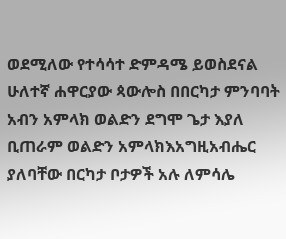ወደሚለው የተሳሳተ ድምዳሜ ይወስደናል ሁለተኛ ሐዋርያው ጳውሎስ በበርካታ ምንባባት አብን አምላክ ወልድን ደግሞ ጌታ እያለ ቢጠራም ወልድን አምላክእአግዚአብሔር ያለባቸው በርካታ ቦታዎች አሉ ለምሳሌ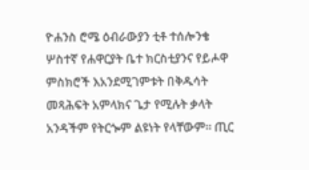ዮሐንስ ሮሜ ዕብራውያን ቲቶ ተሰሎንቄ ሦስተኛ የሐዋርያት ቤተ ክርስቲያንና የይሖዋ ምስክሮች እአንደሚገምቱት በቅዱሳት መጻሕፍት አምላክና ጌታ የሚሉት ቃላት አንዳችም የትርጐም ልዩነት የላቸውም። ጢር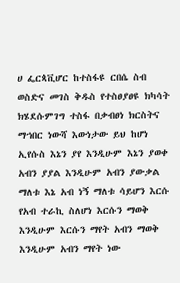ሀ ፌርጳቪሆር ከተስፋዩ ርበሴ ስብ ወስድና መገስ ቅዱስ የተስፀያፀዩ ክካሳት ክሄደሱምገግ ተስፋ በቃብፀነ ክርስትና ማኀበር ነውሻ እውነታው ይህ ከሆነ ኢየሱስ እኔን ያየ እንዲሁም እኔን ያወቀ አብን ያያል እንዲሁም አብን ያውቃል ማለቱ እኔ አብ ነኝ ማለቱ ሳይሆን እርሱ የአብ ተራኪ ስለሆነ እርሱን ማወቅ እንዲሁም እርሱን ማየት አብን ማወቅ እንዲሁም አብን ማየት ነው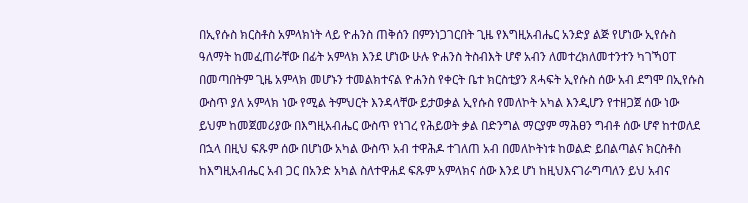በኢየሱስ ክርስቶስ አምላክነት ላይ ዮሐንስ ጠቅሰን በምንነጋገርበት ጊዜ የእግዚአብሔር አንድያ ልጅ የሆነው ኢየሱስ ዓለማት ከመፈጠራቸው በፊት አምላክ እንደ ሆነው ሁሉ ዮሐንስ ትስብእት ሆኖ አብን ለመተረክለመተንተን ካገኻዐፐ በመጣበትም ጊዜ አምላክ መሆኑን ተመልክተናል ዮሐንስ የቀርት ቤተ ክርስቲያን ጸሓፍት ኢየሱስ ሰው አብ ደግሞ በኢየሱስ ውስጥ ያለ አምላክ ነው የሚል ትምህርት እንዳላቸው ይታወቃል ኢየሱስ የመለኮት አካል እንዲሆን የተዘጋጀ ሰው ነው ይህም ከመጀመሪያው በእግዚአብሔር ውስጥ የነገረ የሕይወት ቃል በድንግል ማርያም ማሕፀን ግብቶ ሰው ሆኖ ከተወለደ በኋላ በዚህ ፍጹም ሰው በሆነው አካል ውስጥ አብ ተዋሕዶ ተገለጠ አብ በመለኮትነቱ ከወልድ ይበልጣልና ክርስቶስ ከእግዚአብሔር አብ ጋር በአንድ አካል ስለተዋሐደ ፍጹም አምላክና ሰው እንደ ሆነ ከዚህእናገራግጣለን ይህ አብና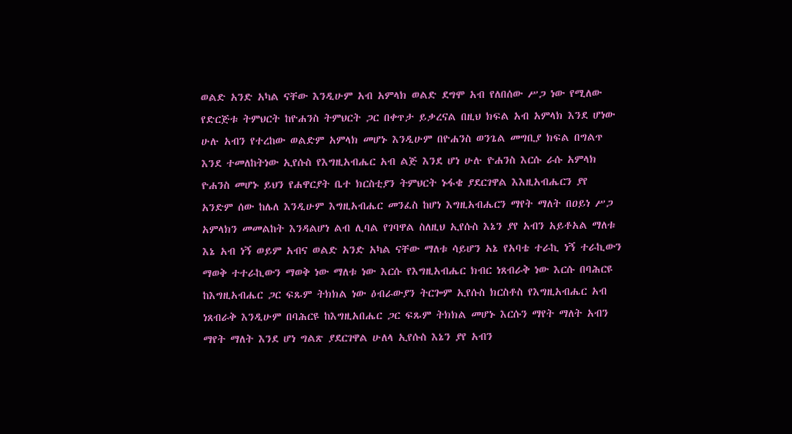ወልድ አንድ አካል ናቸው እንዲሁም አብ አምላክ ወልድ ደግሞ አብ የለበሰው ሥጋ ነው የሚለው የድርጅቱ ትምህርት ከዮሐንስ ትምህርት ጋር በቀጥታ ይቃረናል በዚህ ክፍል አብ አምላክ እንደ ሆነው ሁሉ አብን የተረከው ወልድም አምላክ መሆኑ እንዲሁም በዮሐንስ ወንጌል መግቢያ ክፍል በግልጥ እንደ ተመለከትነው ኢየሱስ የእግዚአብሔር አብ ልጅ እንደ ሆነ ሁሉ ዮሐንስ እርሱ ራሱ አምላክ ዮሐንስ መሆኑ ይህን የሐዋርያት ቤተ ክርስቲያን ትምህርት ኑፋቄ ያደርገዋል እእዚአብሔርን ያየ አንድም ሰው ከሌለ እንዲሁም እግዚአብሔር መንፈስ ከሆነ እግዚአብሔርን ማየት ማለት በዐይነ ሥጋ አምላክን መመልከት እንዳልሆነ ልብ ሊባል የገባዋል ስለዚህ ኢየሱስ እኔን ያየ አብን አይቶአል ማለቱ እኔ አብ ነኝ ወይም አብና ወልድ አንድ አካል ናቸው ማለቱ ሳይሆን አኔ የአባቴ ተራኪ ነኝ ተራኪውን ማወቅ ተተራኪውን ማወቅ ነው ማለቱ ነው እርሱ የእግዚአብሔር ክብር ነጸብራቅ ነው እርሱ በባሕርዩ ከእግዚአብሔር ጋር ፍጹም ትክክል ነው ዕብራውያን ትርጐም ኢየሱስ ክርስቶስ የእግዚአብሔር አብ ነጸብራቅ እንዲሁም በባሕርዩ ከእግዚአበሔር ጋር ፍጹም ትክክል መሆኑ እርሱን ማየት ማለት አብን ማየት ማለት እንደ ሆነ ግልጽ ያደርገዋል ሁለላ ኢየሱስ እኔን ያየ አብን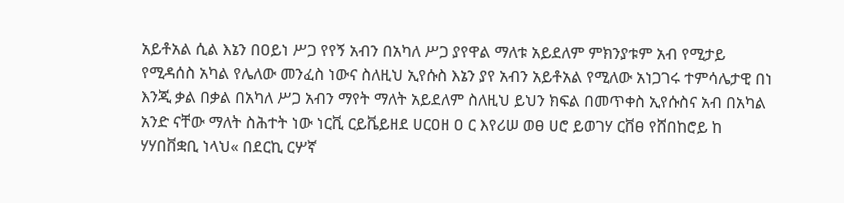አይቶአል ሲል እኔን በዐይነ ሥጋ የየኝ አብን በአካለ ሥጋ ያየዋል ማለቱ አይደለም ምክንያቱም አብ የሚታይ የሚዳሰስ አካል የሌለው መንፈስ ነውና ስለዚህ ኢየሱስ እኔን ያየ አብን አይቶአል የሚለው አነጋገሩ ተምሳሌታዊ በነ እንጂ ቃል በቃል በአካለ ሥጋ አብን ማየት ማለት አይደለም ስለዚህ ይህን ክፍል በመጥቀስ ኢየሱስና አብ በአካል አንድ ናቸው ማለት ስሕተት ነው ነርቪ ርይቬይዘደ ሀርዐዘ ዐ ር እየሪሠ ወፀ ሀሮ ይወገሃ ርቨፀ የሸበከሮይ ከ ሃሃበቨቋቢ ነላህ« በደርኪ ርሦኛ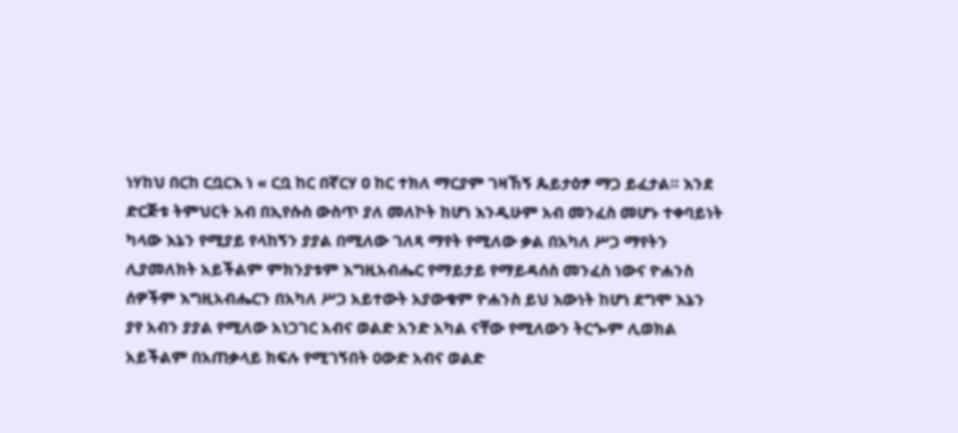ነሃከህ በርከ ርቧርእ ነ « ርቧ ከር በኛርሃ ዐ ከር ተክለ ማርያም ገዛኸኝ ጴይታዕፇ ማጋ ይፈታል። እንደ ድርጅቱ ትምህርት አብ በኢየሱስ ውስጥ ያለ መለኮት ከሆነ እንዲሁም አብ መንፈስ መሆኑ ተቀባይነት ካላው እኔን የሚያይ የላከኝን ያያል በሚለው ገለጻ ማየት የሚለው ቃል በአካለ ሥጋ ማየትን ሊያመለክት አይችልም ምክንያቱም እግዚአብሔር የማይታይ የማይዳሰስ መንፈስ ነውና ዮሐንስ ሰዎችም እግዚአብሔርን በአካለ ሥጋ አይተውት አያውቁም ዮሐንስ ይህ እውነት ከሆነ ደግሞ እኔን ያየ አብን ያያል የሚለው አነጋገር አብና ወልድ አንድ አካል ናቸው የሚለውን ትርጐም ሊወክል አይችልም በአጠቃላይ ክፍሉ የሚገኝበት ዐውድ አብና ወልድ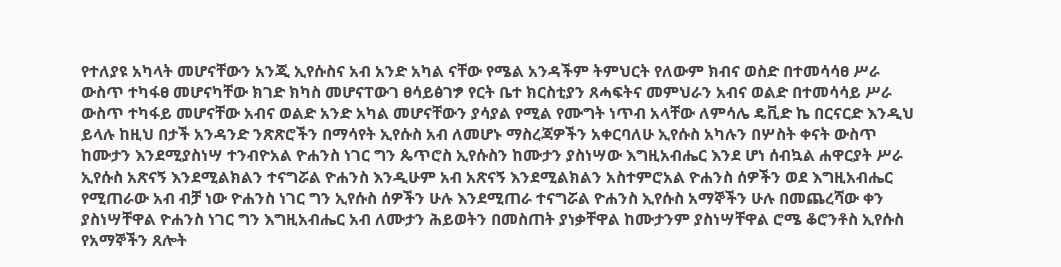የተለያዩ አካላት መሆናቸውን አንጂ ኢየሱስና አብ አንድ አካል ናቸው የሜል አንዳችም ትምህርት የለውም ክብና ወስድ በተመሳሳፀ ሥራ ውስጥ ተካፋፀ መሆናካቸው ክገድ ክካስ መሆናፐውገ ፀሳይፅገፇ የርት ቤተ ክርስቲያን ጸሓፍትና መምህራን አብና ወልድ በተመሳሳይ ሥራ ውስጥ ተካፋይ መሆናቸው አብና ወልድ አንድ አካል መሆናቸውን ያሳያል የሚል የሙግት ነጥብ አላቸው ለምሳሌ ዴቪድ ኬ በርናርድ እንዲህ ይላሉ ከዚህ በታች አንዳንድ ንጽጽሮችን በማሳየት ኢየሱስ አብ ለመሆኑ ማስረጃዎችን አቀርባለሁ ኢየሱስ አካሉን በሦስት ቀናት ውስጥ ከሙታን እንደሚያስነሣ ተንብዮአል ዮሐንስ ነገር ግን ጴጥሮስ ኢየሱስን ከሙታን ያስነሣው እግዚአብሔር እንደ ሆነ ሰብኳል ሐዋርያት ሥራ ኢየሱስ አጽናኝ እንደሚልክልን ተናግሯል ዮሐንስ እንዲሁም አብ አጽናኝ እንደሚልክልን አስተምሮአል ዮሐንስ ሰዎችን ወደ እግዚአብሔር የሚጠራው አብ ብቻ ነው ዮሐንስ ነገር ግን ኢየሱስ ሰዎችን ሁሉ እንደሚጠራ ተናግሯል ዮሐንስ ኢየሱስ አማኞችን ሁሉ በመጨረሻው ቀን ያስነሣቸዋል ዮሐንስ ነገር ግን እግዚአብሔር አብ ለሙታን ሕይወትን በመስጠት ያነቃቸዋል ከሙታንም ያስነሣቸዋል ሮሜ ቆሮንቶስ ኢየሱስ የአማኞችን ጸሎት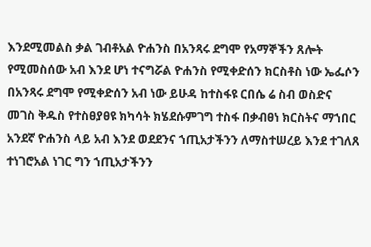እንደሚመልስ ቃል ገብቶአል ዮሐንስ በአንጻሩ ደግሞ የአማኞችን ጸሎት የሚመስሰው አብ እንደ ሆነ ተናግሯል ዮሐንስ የሚቀድሰን ክርስቶስ ነው ኤፌሶን በአንጻሩ ደግሞ የሚቀድሰን አብ ነው ይሁዳ ከተስፋዩ ርበሴ ሬ ስብ ወስድና መገስ ቅዱስ የተስፀያፀዩ ክካሳት ክሄደሱምገግ ተስፋ በቃብፀነ ክርስትና ማኀበር አንደኛ ዮሐንስ ላይ አብ እንደ ወደደንና ኀጢአታችንን ለማስተሠረይ እንደ ተገለጸ ተነገሮአል ነገር ግን ኀጢአታችንን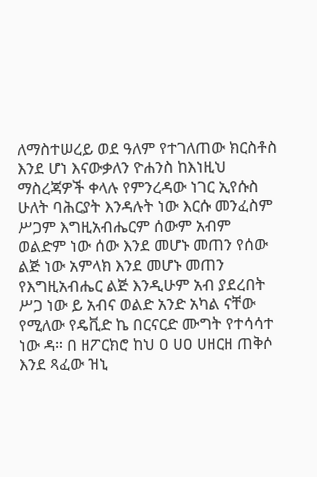ለማስተሠረይ ወደ ዓለም የተገለጠው ክርስቶስ እንደ ሆነ እናውቃለን ዮሐንስ ከእነዚህ ማስረጃዎች ቀላሉ የምንረዳው ነገር ኢየሱስ ሁለት ባሕርያት እንዳሉት ነው እርሱ መንፈስም ሥጋም እግዚአብሔርም ሰውም አብም ወልድም ነው ሰው እንደ መሆኑ መጠን የሰው ልጅ ነው አምላክ እንደ መሆኑ መጠን የእግዚአብሔር ልጅ እንዲሁም አብ ያደረበት ሥጋ ነው ይ አብና ወልድ አንድ አካል ናቸው የሚለው የዴቪድ ኬ በርናርድ ሙግት የተሳሳተ ነው ዳ። በ ዘፖርክሮ ከህ ዐ ሀዐ ሀዘርዘ ጠቅሶ እንደ ጻፈው ዝኒ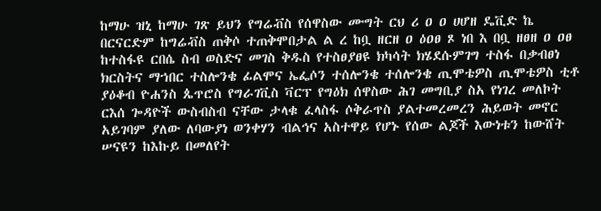ከማሁ ዝኒ ከማሁ ገጽ ይህን የግሬቭስ የሰዋስው ሙግት ርህ ሪ ዐ ዐ ሀሆዘ ዴቪድ ኬ በርናርድም ከግሬቭስ ጠቅሶ ተጠቅሞበታል ል ረ ከቧ ዘርዘ ዐ ዕዐፀ ጾ ነበ እ በቧ ዘፀዘ ዐ ዐፀ ከተስፋዩ ርበሴ ስብ ወስድና መገስ ቅዱስ የተስፀያፀዩ ክካሳት ክሄደሱምገግ ተስፋ በቃብፀነ ክርስትና ማኀበር ተስሎንቄ ፊልሞና ኤፌሶን ተሰሎንቄ ተሰሎንቄ ጢሞቴዎስ ጢሞቴዎስ ቲቶ ያዕቆብ ዮሐንስ ጴጥሮስ የግራገቪስ ቫርፕ የግዕክ ሰዋስው ሕገ መግቢያ ስአ የነገረ መለኮት ርእሰ ጐዳዮች ውስብስብ ናቸው ታላቁ ፈላስፋ ሶቅራጥስ ያልተመረመረን ሕይወት መኖር አይገባም ያለው ለባውያነ ወንቀሃን ብልኅና አስተዋይ የሆኑ የሰው ልጆች እውነቱን ከውሸት ሠናዩን ከእኩይ በመለየት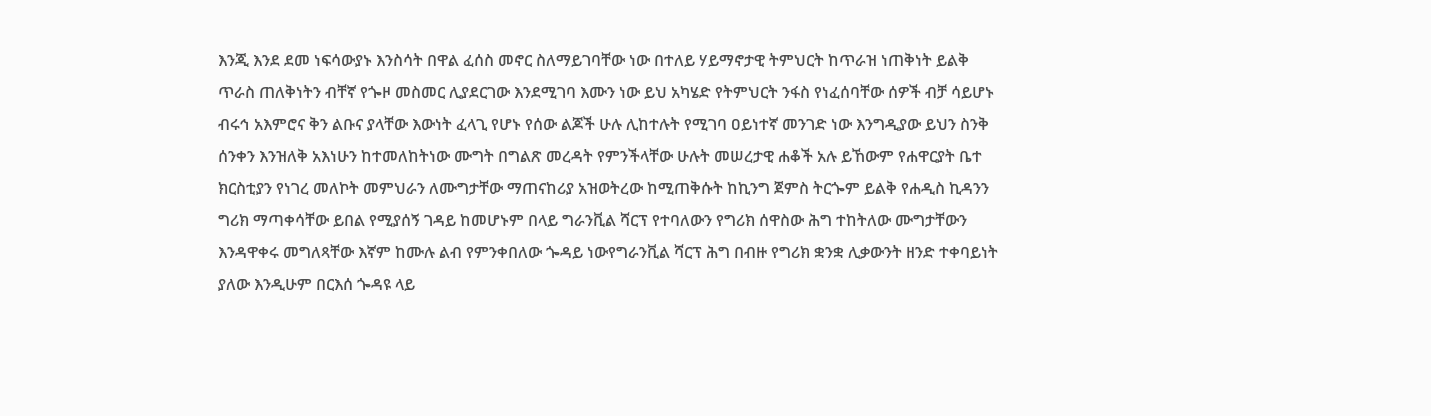እንጂ እንደ ደመ ነፍሳውያኑ እንስሳት በዋል ፈሰስ መኖር ስለማይገባቸው ነው በተለይ ሃይማኖታዊ ትምህርት ከጥራዝ ነጠቅነት ይልቅ ጥራስ ጠለቅነትን ብቸኛ የጐዞ መስመር ሊያደርገው እንደሚገባ እሙን ነው ይህ አካሄድ የትምህርት ንፋስ የነፈሰባቸው ሰዎች ብቻ ሳይሆኑ ብሩኅ አእምሮና ቅን ልቡና ያላቸው እውነት ፈላጊ የሆኑ የሰው ልጆች ሁሉ ሊከተሉት የሚገባ ዐይነተኛ መንገድ ነው እንግዲያው ይህን ስንቅ ሰንቀን እንዝለቅ አእነሁን ከተመለከትነው ሙግት በግልጽ መረዳት የምንችላቸው ሁሉት መሠረታዊ ሐቆች አሉ ይኸውም የሐዋርያት ቤተ ክርስቲያን የነገረ መለኮት መምህራን ለሙግታቸው ማጠናከሪያ አዝወትረው ከሚጠቅሱት ከኪንግ ጀምስ ትርጐም ይልቅ የሐዲስ ኪዳንን ግሪክ ማጣቀሳቸው ይበል የሚያሰኝ ገዳይ ከመሆኑም በላይ ግራንቪል ሻርፕ የተባለውን የግሪክ ሰዋስው ሕግ ተከትለው ሙግታቸውን እንዳዋቀሩ መግለጻቸው እኛም ከሙሉ ልብ የምንቀበለው ጐዳይ ነውየግራንቪል ሻርፕ ሕግ በብዙ የግሪክ ቋንቋ ሊቃውንት ዘንድ ተቀባይነት ያለው እንዲሁም በርእሰ ጐዳዩ ላይ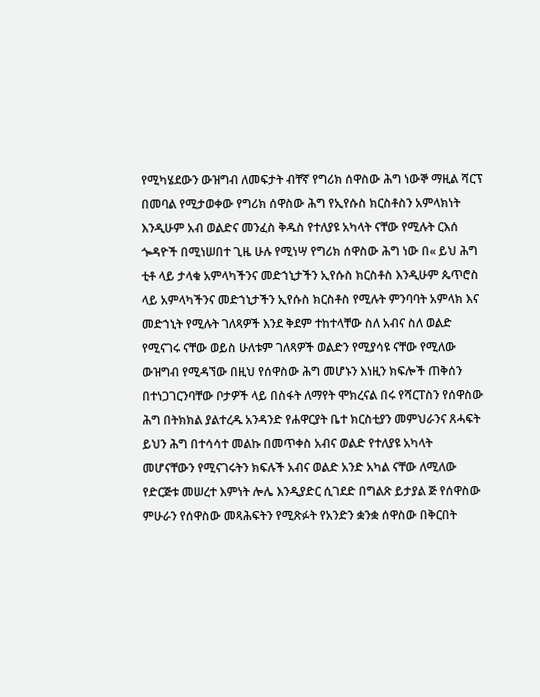የሚካሄደውን ውዝግብ ለመፍታት ብቸኛ የግሪክ ሰዋስው ሕግ ነውኞ ማዚል ሻርፕ በመባል የሚታወቀው የግሪክ ሰዋስው ሕግ የኢየሱስ ክርስቶስን አምላክነት እንዲሁም አብ ወልድና መንፈስ ቅዱስ የተለያዩ አካላት ናቸው የሚሉት ርእሰ ጐዳዮች በሚነሠበተ ጊዜ ሁሉ የሚነሣ የግሪክ ሰዋስው ሕግ ነው በ« ይህ ሕግ ቲቶ ላይ ታላቁ አምላካችንና መድኀኒታችን ኢየሱስ ክርስቶስ እንዲሁም ጴጥሮስ ላይ አምላካችንና መድኀኒታችን ኢየሱስ ክርስቶስ የሚሉት ምንባባት አምላክ እና መድኀኒት የሚሉት ገለጻዎች እንደ ቅደም ተከተላቸው ስለ አብና ስለ ወልድ የሚናገሩ ናቸው ወይስ ሁለቱም ገለጻዎች ወልድን የሚያሳዩ ናቸው የሚለው ውዝግብ የሚዳኘው በዚህ የሰዋስው ሕግ መሆኑን እነዚን ክፍሎች ጠቅሰን በተነጋገርንባቸው ቦታዎች ላይ በስፋት ለማየት ሞክረናል በሩ የሻርፐስን የሰዋስው ሕግ በትክክል ያልተረዱ አንዳንድ የሐዋርያት ቤተ ክርስቲያን መምህራንና ጸሓፍት ይህን ሕግ በተሳሳተ መልኩ በመጥቀስ አብና ወልድ የተለያዩ አካላት መሆናቸውን የሚናገሩትን ክፍሉች አብና ወልድ አንድ አካል ናቸው ለሚለው የድርጅቱ መሠረተ እምነት ሎሌ እንዲያድር ሲገደድ በግልጽ ይታያል ጅ የሰዋስው ምሁራን የሰዋስው መጻሕፍትን የሚጽፉት የአንድን ቋንቋ ሰዋስው በቅርበት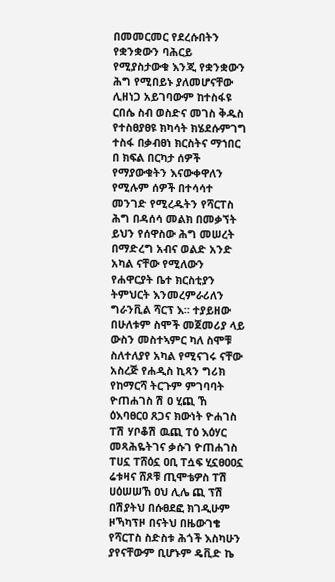በመመርመር የደረሱበትን የቋንቋውን ባሕርይ የሚያስታውቁ እንጂ የቋንቋውን ሕግ የሚበይኑ ያለመሆናቸው ሊዘነጋ አይገባውም ከተስፋዩ ርበሴ ስብ ወስድና መገስ ቅዱስ የተስፀያፀዩ ክካሳት ክሄደሱምገግ ተስፋ በቃብፀነ ክርስትና ማኀበር በ ክፍል በርካታ ሰዎች የማያውቁትን እናውቀዋለን የሚሉም ሰዎች በተሳሳተ መንገድ የሚረዱትን የሻርፐስ ሕግ በዳሰሳ መልክ በመቃኘት ይህን የሰዋስው ሕግ መሠረት በማድረግ አብና ወልድ አንድ አካል ናቸው የሚለውን የሐዋርያት ቤተ ክርስቲያን ትምህርት እንመረምራሪለን ግራንቪል ሻርፕ እ። ተያይዘው በሁለቱም ስሞች መጀመሪያ ላይ ውስን መስተኣምር ካለ ስሞቹ ስለተለያየ አካል የሚናገሩ ናቸው አስረጅ የሐዲስ ኪጻን ግሪክ የከማርሻ ትርጉም ምገባባት ዮጠሐገስ ሽ ዐ ሂጪ ኸ ዕእባፀርዐ ጸጋና ክውነት ዮሐገስ ፐሽ ሃቦቆሽ ዉጪ ፐዕ እዕሃር መጻሕዬትገና ቃሱገ ዮጠሐገስ ፐሀኗ ፐሸዕኗ ዐቢ ፐሷፍ ሂኗፀዐዐኗ ሬቱዛና ሸጾቹ ጢሞቴዎስ ፐሽ ሀዕሠሠኸ ዐህ ሊሌ ጪ ፕሽ በሽያትህ በሱፀደፎ ክገዲሁም ዞኻካፕዞ በናትህ በዜውገቄ የሻርፐስ ስድስቱ ሕጎች እስካሁን ያየናቸውም ቢሆኑም ዴቪድ ኬ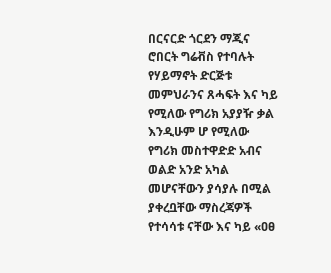በርናርድ ጎርደን ማጂና ሮበርት ግሬቭስ የተባሉት የሃይማኖት ድርጅቱ መምህራንና ጸሓፍት እና ካይ የሚለው የግሪክ አያያዥ ቃል እንዲሁም ሆ የሚለው የግሪክ መስተዋድድ አብና ወልድ አንድ አካል መሆናቸውን ያሳያሉ በሚል ያቀረቧቸው ማስረጃዎች የተሳሳቱ ናቸው እና ካይ «ዐፀ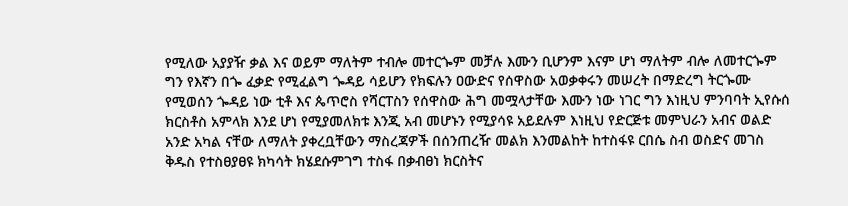የሚለው አያያዥ ቃል እና ወይም ማለትም ተብሎ መተርጐም መቻሉ እሙን ቢሆንም እናም ሆነ ማለትም ብሎ ለመተርጐም ግን የእኛን በጐ ፈቃድ የሚፈልግ ጐዳይ ሳይሆን የክፍሉን ዐውድና የሰዋስው አወቃቀሩን መሠረት በማድረግ ትርጐሙ የሚወሰን ጐዳይ ነው ቲቶ እና ጴጥሮስ የሻርፐስን የሰዋስው ሕግ መሟላታቸው እሙን ነው ነገር ግን እነዚህ ምንባባት ኢየሱሰ ክርስቶስ አምላክ እንደ ሆነ የሚያመለክቱ እንጂ አብ መሆኑን የሚያሳዩ አይደሉም እነዚህ የድርጅቱ መምህራን አብና ወልድ አንድ አካል ናቸው ለማለት ያቀረቧቸውን ማስረጃዎች በሰንጠረዥ መልክ እንመልከት ከተስፋዩ ርበሴ ስብ ወስድና መገስ ቅዱስ የተስፀያፀዩ ክካሳት ክሄደሱምገግ ተስፋ በቃብፀነ ክርስትና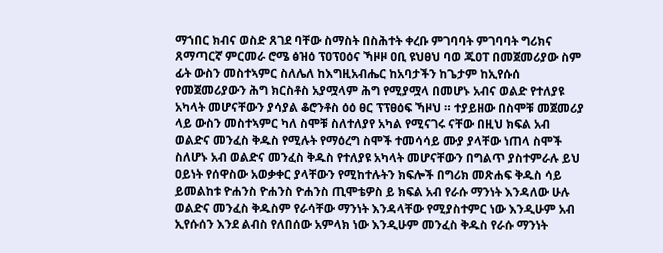ማኀበር ክብና ወስድ ጸገደ ባቸው ስማስት በስሕተት ቀረቡ ምገባባት ምገባባት ግሪክና ጸማጣርኛ ምርመራ ሮሜ ፅዝዕ ፕዐፕዐዕና ኻዞዞ ዐቢ ዩህፀህ ባወ ጁዐፐ በመጀመሪያው ስም ፊት ውስን መስተኣምር ስለሌለ ከእግዚአብሔር ከአባታችን ከጌታም ከኢየሱሰ የመጀመሪያውን ሕግ ክርስቶስ አያሟላም ሕግ የሚያሟላ በመሆኑ አብና ወልድ የተለያዩ አካላት መሆናቸውን ያሳያል ቆሮንቶስ ዕዕ ፀር ፕፕፀዕፍ ኻዞህ ። ተያይዘው በስሞቹ መጀመሪያ ላይ ውስን መስተኣምር ካለ ስሞቹ ስለተለያየ አካል የሚናገሩ ናቸው በዚህ ክፍል አብ ወልድና መንፈስ ቅዱስ የሚሉት የማዕረግ ስሞች ተመሳሳይ ሙያ ያላቸው ነጠላ ስሞች ስለሆኑ አብ ወልድና መንፈስ ቅዱስ የተለያዩ አካላት መሆናቸውን በግልጥ ያስተምራሉ ይህ ዐይነት የሰዋስው አወቃቀር ያላቸውን የሚከተሉትን ክፍሎች በግሪክ መጽሐፍ ቅዱስ ሳይ ይመልከቱ ዮሐንስ ዮሐንስ ዮሐንስ ጢሞቴዎስ ይ ክፍል አብ የራሱ ማንነት እንዳለው ሁሉ ወልድና መንፈስ ቅዱስም የራሳቸው ማንነት እንዳላቸው የሚያስተምር ነው እንዲሁም አብ ኢየሱሰን እንደ ልብስ የለበሰው አምላክ ነው እንዲሁም መንፈስ ቅዱስ የራሱ ማንነት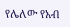የሌለው የአብ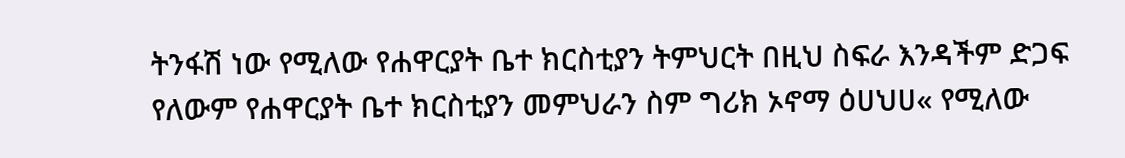ትንፋሽ ነው የሚለው የሐዋርያት ቤተ ክርስቲያን ትምህርት በዚህ ስፍራ እንዳችም ድጋፍ የለውም የሐዋርያት ቤተ ክርስቲያን መምህራን ስም ግሪክ ኦኖማ ዕሀህሀ« የሚለው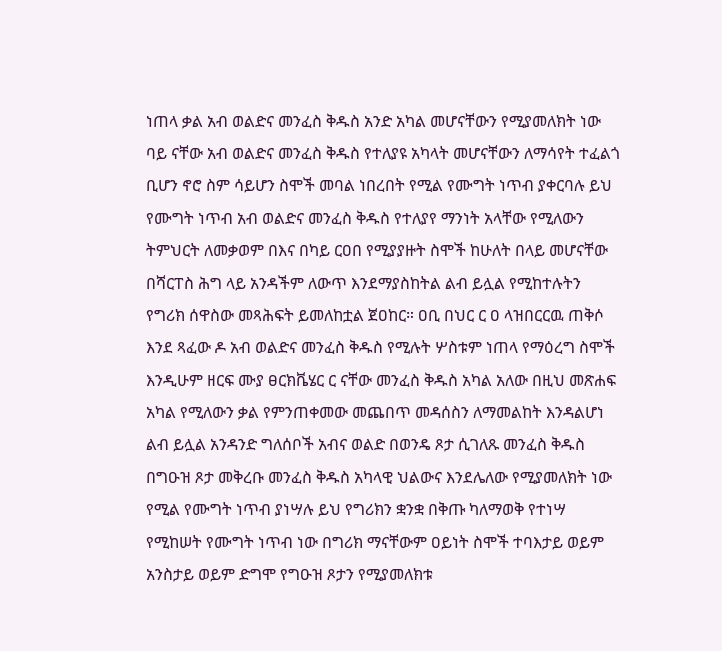ነጠላ ቃል አብ ወልድና መንፈስ ቅዱስ አንድ አካል መሆናቸውን የሚያመለክት ነው ባይ ናቸው አብ ወልድና መንፈስ ቅዱስ የተለያዩ አካላት መሆናቸውን ለማሳየት ተፈልጎ ቢሆን ኖሮ ስም ሳይሆን ስሞች መባል ነበረበት የሚል የሙግት ነጥብ ያቀርባሉ ይህ የሙግት ነጥብ አብ ወልድና መንፈስ ቅዱስ የተለያየ ማንነት አላቸው የሚለውን ትምህርት ለመቃወም በእና በካይ ርዐበ የሚያያዙት ስሞች ከሁለት በላይ መሆናቸው በሻርፐስ ሕግ ላይ አንዳችም ለውጥ እንደማያስከትል ልብ ይሏል የሚከተሉትን የግሪክ ሰዋስው መጻሕፍት ይመለከቷል ጀዐከር። ዐቢ በህር ር ዐ ላዝበርርዉ ጠቅሶ እንደ ጻፈው ዶ አብ ወልድና መንፈስ ቅዱስ የሚሉት ሦስቱም ነጠላ የማዕረግ ስሞች እንዲሁም ዘርፍ ሙያ ፀርክቬሄር ር ናቸው መንፈስ ቅዱስ አካል አለው በዚህ መጽሐፍ አካል የሚለውን ቃል የምንጠቀመው መጨበጥ መዳሰስን ለማመልከት እንዳልሆነ ልብ ይሏል አንዳንድ ግለሰቦች አብና ወልድ በወንዴ ጾታ ሲገለጹ መንፈስ ቅዱስ በግዑዝ ጾታ መቅረቡ መንፈስ ቅዱስ አካላዊ ህልውና እንደሌለው የሚያመለክት ነው የሚል የሙግት ነጥብ ያነሣሉ ይህ የግሪክን ቋንቋ በቅጡ ካለማወቅ የተነሣ የሚከሠት የሙግት ነጥብ ነው በግሪክ ማናቸውም ዐይነት ስሞች ተባእታይ ወይም አንስታይ ወይም ድግሞ የግዑዝ ጾታን የሚያመለክቱ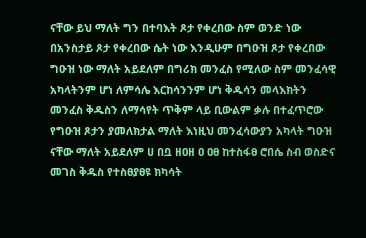ናቸው ይህ ማለት ግን በተባእት ጾታ የቀረበው ስም ወንድ ነው በአንስታይ ጾታ የቀረበው ሴት ነው እንዲሁም በግዑዝ ጾታ የቀረበው ግዑዝ ነው ማለት አይደለም በግሪክ መንፈስ የሚለው ስም መንፈሳዊ አካላትንም ሆነ ለምሳሌ እርከሳንንም ሆነ ቅዱሳን መላእክትን መንፈስ ቅዱስን ለማሳየት ጥቅም ላይ ቢውልም ቃሉ በተፈጥሮው የግዑዝ ጾታን ያመለክታል ማለት እነዚህ መንፈሳውያን አካላት ግዑዝ ናቸው ማለት አይደለም ሀ በቧ ዘዐዘ ዐ ዐፀ ከተስፋፀ ሮበሴ ስብ ወስድና መገስ ቅዱስ የተስፀያፀዩ ክካሳት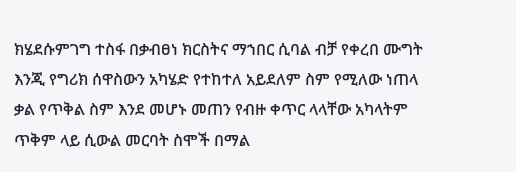ክሄደሱምገግ ተስፋ በቃብፀነ ክርስትና ማኀበር ሲባል ብቻ የቀረበ ሙግት እንጂ የግሪክ ሰዋስውን አካሄድ የተከተለ አይደለም ስም የሚለው ነጠላ ቃል የጥቅል ስም እንደ መሆኑ መጠን የብዙ ቀጥር ላላቸው አካላትም ጥቅም ላይ ሲውል መርባት ስሞች በማል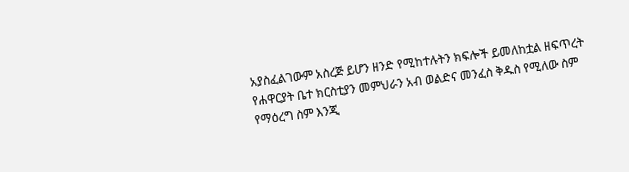አያስፈልገውም አስረጅ ይሆን ዘንድ የሚከተሉትን ክፍሎች ይመለከቷል ዘፍጥረት የሐዋርያት ቤተ ክርስቲያን መምህራን አብ ወልድና መንፈስ ቅዱስ የሚለው ስም የማዕረግ ስም እንጂ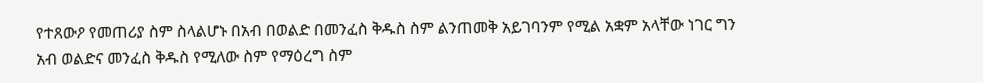የተጸውዖ የመጠሪያ ስም ስላልሆኑ በአብ በወልድ በመንፈስ ቅዱስ ስም ልንጠመቅ አይገባንም የሚል አቋም አላቸው ነገር ግን አብ ወልድና መንፈስ ቅዱስ የሚለው ስም የማዕረግ ስም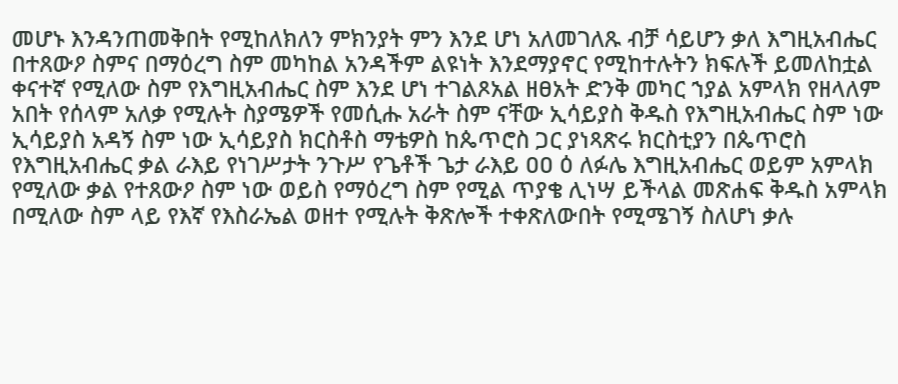መሆኑ እንዳንጠመቅበት የሚከለክለን ምክንያት ምን እንደ ሆነ አለመገለጹ ብቻ ሳይሆን ቃለ እግዚአብሔር በተጸውዖ ስምና በማዕረግ ስም መካከል አንዳችም ልዩነት እንደማያኖር የሚከተሉትን ክፍሉች ይመለከቷል ቀናተኛ የሚለው ስም የእግዚአብሔር ስም እንደ ሆነ ተገልጾአል ዘፀአት ድንቅ መካር ኀያል አምላክ የዘላለም አበት የሰላም አለቃ የሚሉት ስያሜዎች የመሲሑ አራት ስም ናቸው ኢሳይያስ ቅዱስ የእግዚአብሔር ስም ነው ኢሳይያስ አዳኝ ስም ነው ኢሳይያስ ክርስቶስ ማቴዎስ ከጴጥሮስ ጋር ያነጻጽሩ ክርስቲያን በጴጥሮስ የእግዚአብሔር ቃል ራእይ የነገሥታት ንጉሥ የጌቶች ጌታ ራእይ ዐዐ ዕ ለፉሌ እግዚአብሔር ወይም አምላክ የሚለው ቃል የተጸውዖ ስም ነው ወይስ የማዕረግ ስም የሚል ጥያቄ ሊነሣ ይችላል መጽሐፍ ቅዱስ አምላክ በሚለው ስም ላይ የእኛ የእስራኤል ወዘተ የሚሉት ቅጽሎች ተቀጽለውበት የሚሜገኝ ስለሆነ ቃሉ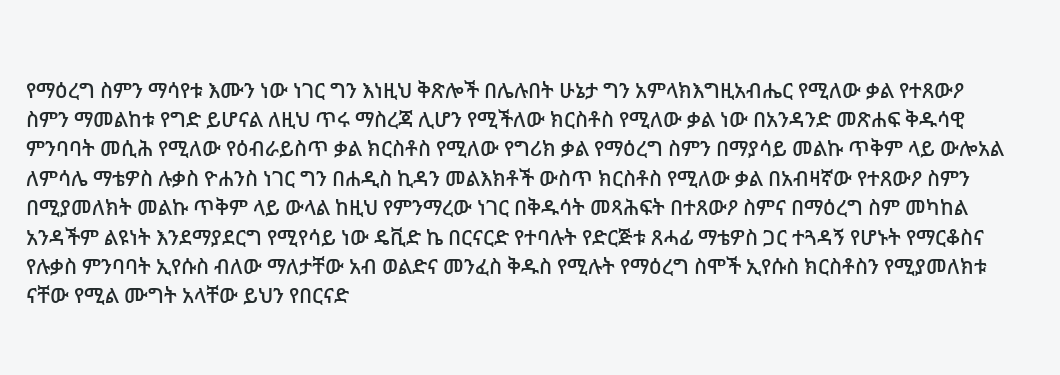የማዕረግ ስምን ማሳየቱ እሙን ነው ነገር ግን እነዚህ ቅጽሎች በሌሉበት ሁኔታ ግን አምላክእግዚአብሔር የሚለው ቃል የተጸውዖ ስምን ማመልከቱ የግድ ይሆናል ለዚህ ጥሩ ማስረጃ ሊሆን የሚችለው ክርስቶስ የሚለው ቃል ነው በአንዳንድ መጽሐፍ ቅዱሳዊ ምንባባት መሲሕ የሚለው የዕብራይስጥ ቃል ክርስቶስ የሚለው የግሪክ ቃል የማዕረግ ስምን በማያሳይ መልኩ ጥቅም ላይ ውሎአል ለምሳሌ ማቴዎስ ሉቃስ ዮሐንስ ነገር ግን በሐዲስ ኪዳን መልእክቶች ውስጥ ክርስቶስ የሚለው ቃል በአብዛኛው የተጸውዖ ስምን በሚያመለክት መልኩ ጥቅም ላይ ውላል ከዚህ የምንማረው ነገር በቅዱሳት መጻሕፍት በተጸውዖ ስምና በማዕረግ ስም መካከል አንዳችም ልዩነት እንደማያደርግ የሚየሳይ ነው ዴቪድ ኬ በርናርድ የተባሉት የድርጅቱ ጸሓፊ ማቴዎስ ጋር ተጓዳኝ የሆኑት የማርቆስና የሉቃስ ምንባባት ኢየሱስ ብለው ማለታቸው አብ ወልድና መንፈስ ቅዱስ የሚሉት የማዕረግ ስሞች ኢየሱስ ክርስቶስን የሚያመለክቱ ናቸው የሚል ሙግት አላቸው ይህን የበርናድ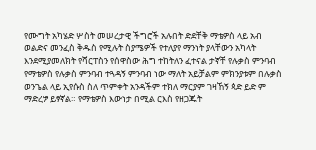የሙግት አካሄድ ሦስት መሠረታዊ ችግሮች አሉበት ድደቸቅ ማቴዎስ ላይ አብ ወልድና መንፈስ ቅዱስ የሚሉት ስያሜዎች የተለያየ ማንነት ያላቸውን አካላት እንደሚያመለክት የሻርፐስን የሰዋስው ሕግ ተከትለን ፈተናል ታኛቸ የሉቃስ ምንባብ የማቴዎስ የሉቃስ ምንባብ ተጓዳኝ ምንባብ ነው ማለት አይቻልም ምክንያቱም በሉቃስ ወንጌል ላይ ኢየሱስ ስለ ጥምቀት አንዳችም ተክለ ማርያም ገዛኸኝ ጳድ ይድ ም ማድረፇ ይፃኛል። የማቴዎስ እውነታ በሚል ርእስ የዘጋጁት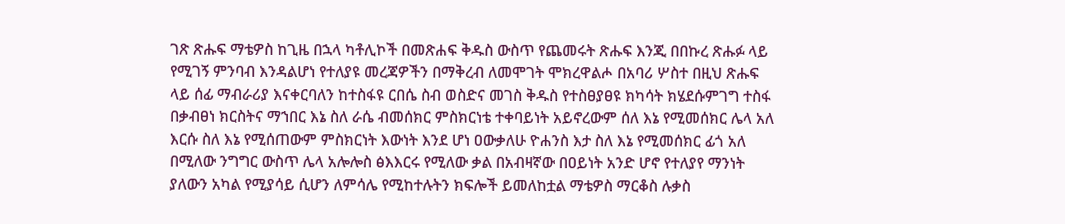ገጽ ጽሑፍ ማቴዎስ ከጊዜ በኋላ ካቶሊኮች በመጽሐፍ ቅዱስ ውስጥ የጨመሩት ጽሑፍ እንጂ በበኩረ ጽሑፉ ላይ የሚገኝ ምንባብ እንዳልሆነ የተለያዩ መረጃዎችን በማቅረብ ለመሞገት ሞክረዋልሖ በአባሪ ሦስተ በዚህ ጽሑፍ ላይ ሰፊ ማብራሪያ እናቀርባለን ከተስፋዩ ርበሴ ስብ ወስድና መገስ ቅዱስ የተስፀያፀዩ ክካሳት ክሄደሱምገግ ተስፋ በቃብፀነ ክርስትና ማኀበር እኔ ስለ ራሴ ብመሰክር ምስክርነቴ ተቀባይነት አይኖረውም ሰለ እኔ የሚመሰክር ሌላ አለ እርሱ ስለ እኔ የሚሰጠውም ምስክርነት እውነት እንደ ሆነ ዐውቃለሁ ዮሐንስ እታ ስለ እኔ የሚመሰክር ፊጎ አለ በሚለው ንግግር ውስጥ ሌላ አሎሎስ ፅእእርሩ የሚለው ቃል በአብዛኛው በዐይነት አንድ ሆኖ የተለያየ ማንነት ያለውን አካል የሚያሳይ ሲሆን ለምሳሌ የሚከተሉትን ክፍሎች ይመለከቷል ማቴዎስ ማርቆስ ሉቃስ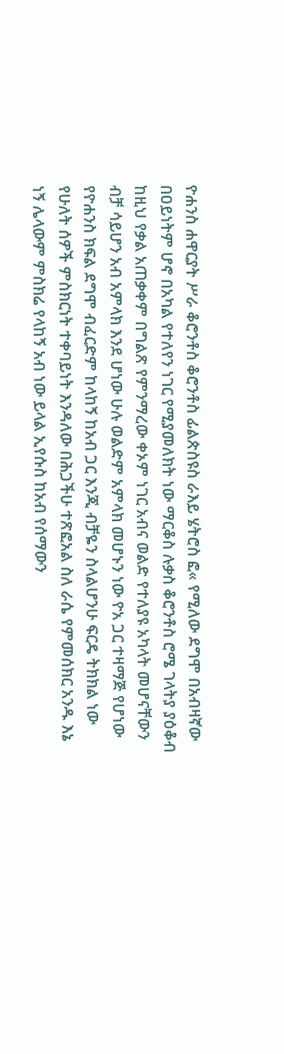ዮሐንስ ሐዋርያት ሥራ ቆሮንቶስ ቆሮንቶስ ፊልጵስዩስ ራእይ ሄትሮስ ፎ« የሚለው ደግሞ በአብዛኛው በዐይነትም ሆኖ በአካል የተለየን ነገር የሚያመለክት ነው ማርቆስ ሉቃስ ቆሮንቶስ ሮሜ ገላትያ ያዕቆብ ከዚህ የቃል አጠቃቀም በግልጽ የምንማረው ቀኦም ነገር አብና ወልድ የተለያዩ አካላት መሆናቸውን ብቻ ሳይሆን አብ አምላክ እንደ ሆነው ሁሉ ወልድም አምላክ መሆኑን ነው ዮአ ጋር ተዛማጅ የሆነው የዮሐንስ ክፍል ደግሞ ብፈርድም ከላከኝ ከአብ ጋር እንጂ ብቻዬን ስላልሆንሁ ፍርዴ ትክክል ነው የሁለት ሰዎች ምስክርነት ተቀባይነት እንዳለው በሕጋችሁ ተጽፎአል ስለ ራሴ የምመሰክር አንዱ እኔ ነኝ ሌላውም ምስክሬ የላከኝ አብ ነው ይላል ኢየሱስ ከአብ የሰማውን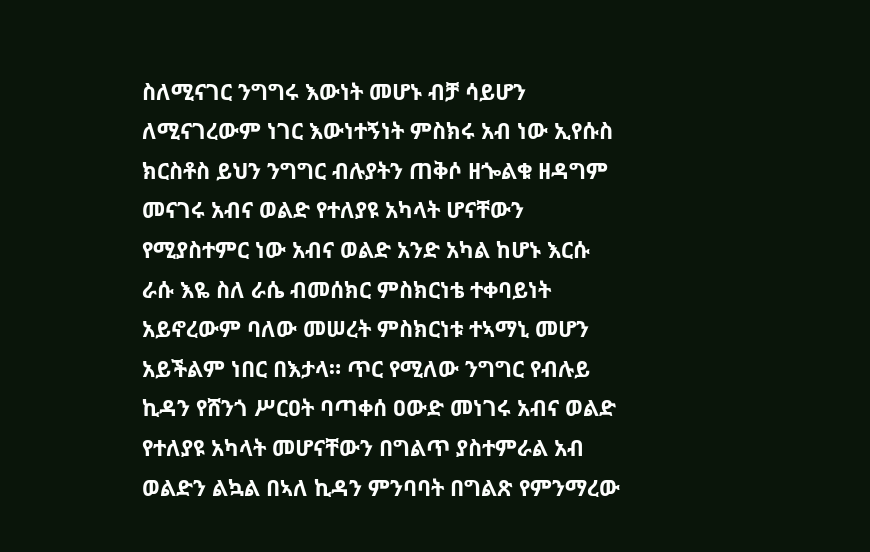ስለሚናገር ንግግሩ እውነት መሆኑ ብቻ ሳይሆን ለሚናገረውም ነገር እውነተኝነት ምስክሩ አብ ነው ኢየሱስ ክርስቶስ ይህን ንግግር ብሉያትን ጠቅሶ ዘጐልቁ ዘዳግም መናገሩ አብና ወልድ የተለያዩ አካላት ሆናቸውን የሚያስተምር ነው አብና ወልድ አንድ አካል ከሆኑ እርሱ ራሱ እዬ ስለ ራሴ ብመሰክር ምስክርነቴ ተቀባይነት አይኖረውም ባለው መሠረት ምስክርነቱ ተኣማኒ መሆን አይችልም ነበር በእታላ። ጥር የሚለው ንግግር የብሉይ ኪዳን የሸንጎ ሥርዐት ባጣቀሰ ዐውድ መነገሩ አብና ወልድ የተለያዩ አካላት መሆናቸውን በግልጥ ያስተምራል አብ ወልድን ልኳል በኣለ ኪዳን ምንባባት በግልጽ የምንማረው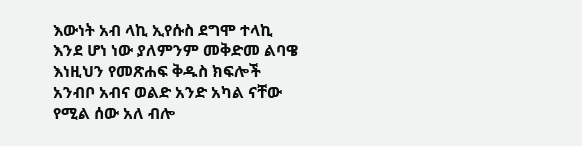እውነት አብ ላኪ ኢየሱስ ደግሞ ተላኪ እንደ ሆነ ነው ያለምንም መቅድመ ልባዌ እነዚህን የመጽሐፍ ቅዱስ ክፍሎች አንብቦ አብና ወልድ አንድ አካል ናቸው የሚል ሰው አለ ብሎ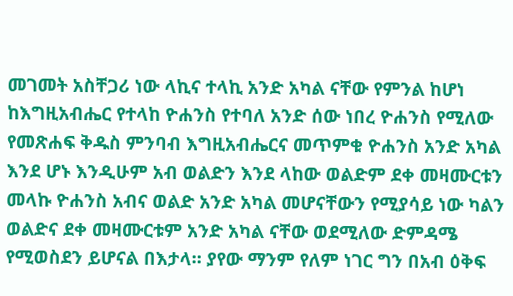መገመት አስቸጋሪ ነው ላኪና ተላኪ አንድ አካል ናቸው የምንል ከሆነ ከእግዚአብሔር የተላከ ዮሐንስ የተባለ አንድ ሰው ነበረ ዮሐንስ የሚለው የመጽሐፍ ቅዱስ ምንባብ እግዚአብሔርና መጥምቁ ዮሐንስ አንድ አካል እንደ ሆኑ እንዲሁም አብ ወልድን እንደ ላከው ወልድም ደቀ መዛሙርቱን መላኩ ዮሐንስ አብና ወልድ አንድ አካል መሆናቸውን የሚያሳይ ነው ካልን ወልድና ደቀ መዛሙርቱም አንድ አካል ናቸው ወደሚለው ድምዳሜ የሚወስደን ይሆናል በእታላ። ያየው ማንም የለም ነገር ግን በአብ ዕቅፍ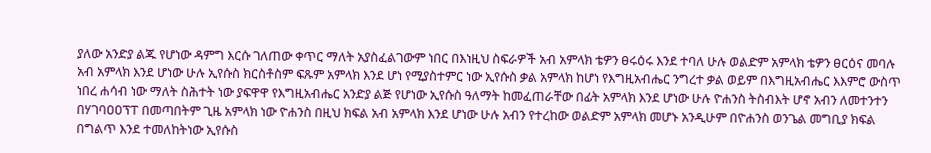ያለው አንድያ ልጁ የሆነው ዳምግ እርሱ ገለጠው ቀጥር ማለት አያስፈልገውም ነበር በእነዚህ ስፍራዎች አብ አምላክ ቴዎን ፀሩዕሩ እንደ ተባለ ሁሉ ወልድም አምላክ ቴዎን ፀርዕና መባሉ አብ አምላክ እንደ ሆነው ሁሉ ኢየሱስ ክርስቶስም ፍጹም አምላክ እንደ ሆነ የሚያስተምር ነው ኢየሱስ ቃል አምላክ ከሆነ የእግዚአብሔር ንግረተ ቃል ወይም በእግዚአብሔር እእምሮ ውስጥ ነበረ ሐሳብ ነው ማለት ስሕተት ነው ያፍዋዋ የእግዚአብሔር አንድያ ልጅ የሆነው ኢየሱስ ዓለማት ከመፈጠራቸው በፊት አምላክ እንደ ሆነው ሁሉ ዮሐንስ ትስብእት ሆኖ አብን ለመተንተን በሃገባዐዐፕፐ በመጣበትም ጊዜ አምላክ ነው ዮሐንስ በዚህ ክፍል አብ አምላክ እንደ ሆነው ሁሉ አብን የተረከው ወልድም አምላክ መሆኑ አንዲሁም በዮሐንስ ወንጌል መግቢያ ክፍል በግልጥ እንደ ተመለከትነው ኢየሱስ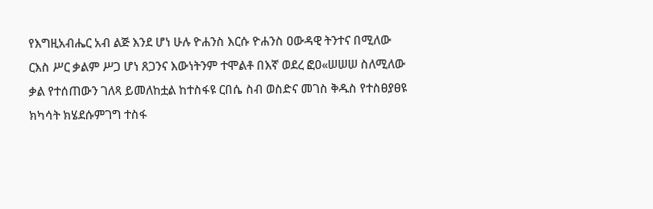የእግዚአብሔር አብ ልጅ እንደ ሆነ ሁሉ ዮሐንስ እርሱ ዮሐንስ ዐውዳዊ ትንተና በሚለው ርእስ ሥር ቃልም ሥጋ ሆነ ጸጋንና እውነትንም ተሞልቶ በእኛ ወደረ ፎዐ«ሠሠሠ ስለሚለው ቃል የተሰጠውን ገለጻ ይመለከቷል ከተስፋዩ ርበሴ ስብ ወስድና መገስ ቅዱስ የተስፀያፀዩ ክካሳት ክሄደሱምገግ ተስፋ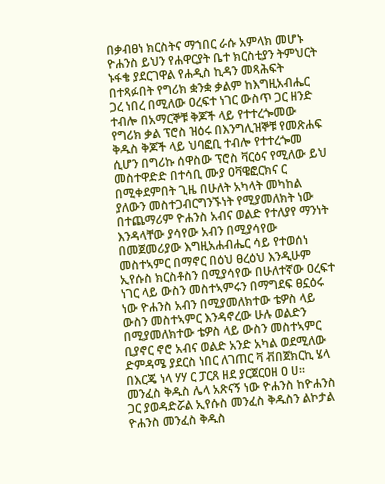በቃብፀነ ክርስትና ማኀበር ራሱ አምላክ መሆኑ ዮሐንስ ይህን የሐዋርያት ቤተ ክርስቲያን ትምህርት ኑፋቄ ያደርገዋል የሐዲስ ኪዳን መጻሕፍት በተጻፉበት የግሪክ ቋንቋ ቃልም ከእግዚአብሔር ጋረ ነበረ በሚለው ዐረፍተ ነገር ውስጥ ጋር ዘንድ ተብሎ በአማርኞቹ ቅጆች ላይ የተተረጐመው የግሪክ ቃል ፕሮስ ዝዕሩ በእንግሊዝኞቹ የመጽሐፍ ቅዱስ ቅጆች ላይ ህባፎቢ ተብሎ የተተረጐመ ሲሆን በግሪኩ ሰዋስው ፕሮስ ቫርዕና የሚለው ይህ መስተዋድድ በተሳቢ ሙያ ዐቫዌፎርክና ር በሚቀደምበት ጊዜ በሁለት አካላት መካከል ያለውን መስተጋብርግንኙነት የሚያመለክት ነው በተጨማሪም ዮሐንስ አብና ወልድ የተለያየ ማንነት እንዳላቸው ያሳየው አብን በሚያሳየው በመጀመሪያው እግዚአሐብሔር ሳይ የተወሰነ መስተኣምር በማኖር በዕህ ፀረዕህ እንዲሁም ኢየሱስ ክርስቶስን በሚያሳየው በሁለተኛው ዐረፍተ ነገር ላይ ውስን መስተኣምሩን በማግደፍ ፀኗዕሩ ነው ዮሐንስ አብን በሚያመለክተው ቴዎስ ላይ ውስን መስተኣምር እንዳኖረው ሁሉ ወልድን በሚያመለክተው ቴዎስ ላይ ውስን መስተኣምር ቢያኖር ኖሮ አብና ወልድ አንድ አካል ወደሚለው ድምዳሜ ያደርስ ነበር ለገጠር ቫ ቭበጀክርኪ ሄላ በእርጄ ነላ ሃሃ ር ፓርጸ ዘደ ያርጀርዐዘ ዐ ሀ። መንፈስ ቅዱስ ሌላ አጽናኝ ነው ዮሐንስ ከዮሐንስ ጋር ያወዳድሯል ኢየሱስ መንፈስ ቅዱስን ልኮታል ዮሐንስ መንፈስ ቅዱስ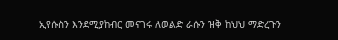ኢየሱስን እንደሚያከብር መናገሩ ለወልድ ራሱን ዝቅ ከህህ ማድረጉን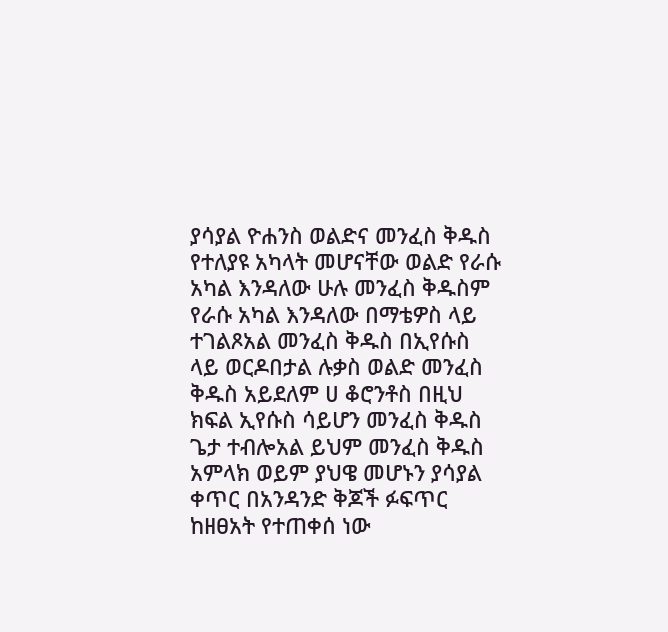ያሳያል ዮሐንስ ወልድና መንፈስ ቅዱስ የተለያዩ አካላት መሆናቸው ወልድ የራሱ አካል እንዳለው ሁሉ መንፈስ ቅዱስም የራሱ አካል እንዳለው በማቴዎስ ላይ ተገልጾአል መንፈስ ቅዱስ በኢየሱስ ላይ ወርዶበታል ሉቃስ ወልድ መንፈስ ቅዱስ አይደለም ሀ ቆሮንቶስ በዚህ ክፍል ኢየሱስ ሳይሆን መንፈስ ቅዱስ ጌታ ተብሎአል ይህም መንፈስ ቅዱስ አምላክ ወይም ያህዌ መሆኑን ያሳያል ቀጥር በአንዳንድ ቅጆች ፉፍጥር ከዘፀአት የተጠቀሰ ነው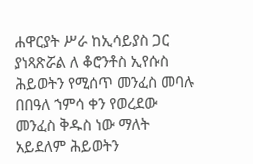ሐዋርያት ሥራ ከኢሳይያስ ጋር ያነጻጽሯል ለ ቆሮንቶስ ኢየሱስ ሕይወትን የሚሰጥ መንፈስ መባሉ በበዓለ ኀምሳ ቀን የወረደው መንፈስ ቅዱስ ነው ማለት አይደለም ሕይወትን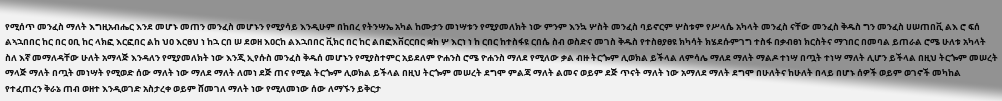የሚሰጥ መንፈስ ማለት እግዚአብሔር እንደ መሆኑ መጠን መንፈስ መሆኑን የሚያሳይ እንዲሁም በከበረ የትንሣኤ አካል ከሙታን መነሣቱን የሚያመለክት ነው ምንም እንኳ ሦስት መንፈስ ባይኖርም ሦስቱም የሥላሴ አካላት መንፈስ ናቸው መንፈስ ቅዱስ ግን መንፈስ ሀሠጠበቪ ልእ ሮ ፍሰ ልኣኋበበር ከር በር ዐቢ ከር ላክፎ እርፎበር ልከ ህዐ እርፀህ ነ ከኋ ርበ ሠ ደወዘ እዐርከ ልእኋበበር ቪክር በር ከር ልበፎእቨርርበር ቋከ ሦ እርነ ነ ከ ርበር ከተስፋዩ ርበሴ ስብ ወስድና መገስ ቅዱስ የተስፀያፀዩ ክካሳት ክሄደሱምገግ ተስፋ በቃብፀነ ክርስትና ማኀበር በመባል ይጠራል ሮሜ ሁለቱ አካላት ስለ እኛ መማለዳቸው ሁለት አማላጅ እንዳለን የሚያመለክት ነው እንጂ ኢየሱስ መንፈስ ቅዱሰ መሆኑን የሚያስተምር አይደለም ዮሐንስ ሮሜ ዮሐንስ ማለደ የሚለው ቃል ብዙ ትርጐም ሊወክል ይችላል ለምሳሌ ማለደ ማለት ማልዶ ተነሣ በጧት ተነሣ ማለት ሊሆን ይችላል በዚህ ትርጐም መሠረት ማላጅ ማለት በጧት መነሣት የሚወድ ሰው ማለት ነው ማለደ ማለት ለመነ ደጅ ጠና የሚል ትርጐም ሊወክል ይችላል በዚህ ትርጐም መሠረት ደግሞ ምልጃ ማለት ልመና ወይም ደጅ ጥናት ማለት ነው አማለደ ማለት ደግሞ በሁለትና ከሁለት በላይ በሆኑ ሰዎች ወይም ወገኖች መካከል የተፈጠረን ቅራኔ ጠብ ወዘተ እንዲወገድ አስታረቀ ወይም ሸመገለ ማለት ነው የሚለመነው ሰው ለማኙን ይቅርታ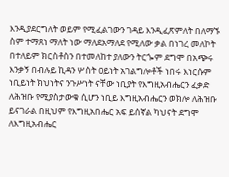እንዲያደርግለት ወይም የሚፈልገውን ገዳይ እንዲፈጽምለት በለማኙ ስም ተማጸነ ማለት ነው ማለደአማለደ የሚለው ቃል በነገረ መለኮት በተለይም ክርስቶስን በተመለከተ ያለውን ትርጐም ደግሞ በአጭሩ እንቃኝ በብሉይ ኪዳን ሦስት ዐይነት አገልግሎቶች ነበሩ እነርሱም ነቢይነት ክህነትና ንጉሥነት ናቸው ነቢያት የእግዚአብሔርን ፈቃድ ለሕዝቡ የሚያስታውቁ ሲሆን ነቢይ እግዚአብሔርን ወክሎ ለሕዝቡ ይናገራል በዚህም የእግዚአበሔር አፍ ይሰኛል ካህናት ደግሞ ለእግዚአብሔር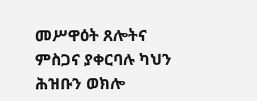መሥዋዕት ጸሎትና ምስጋና ያቀርባሉ ካህን ሕዝቡን ወክሎ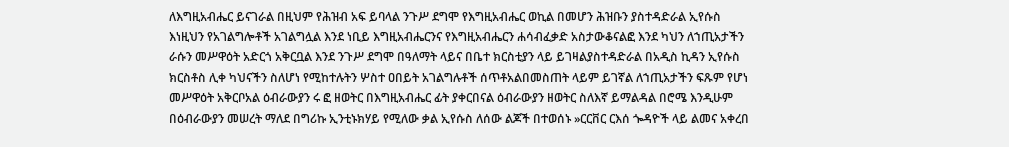ለእግዚአብሔር ይናገራል በዚህም የሕዝብ አፍ ይባላል ንጉሥ ደግሞ የእግዚአብሔር ወኪል በመሆን ሕዝቡን ያስተዳድራል ኢየሱስ እነዚህን የአገልግሎቶች አገልግሏል እንደ ነቢይ እግዚአብሔርንና የእግዚአብሔርን ሐሳብፈቃድ አስታውቆናልፎ እንደ ካህን ለኀጢአታችን ራሱን መሥዋዕት አድርጎ አቅርቧል እንደ ንጉሥ ደግሞ በዓለማት ላይና በቤተ ክርስቲያን ላይ ይገዛልያስተዳድራል በአዲስ ኪዳን ኢየሱስ ክርስቶስ ሊቀ ካህናችን ስለሆነ የሚከተሉትን ሦስተ ዐበይት አገልግሉቶች ሰጥቶአልበመስጠት ላይም ይገኛል ለኀጢአታችን ፍጹም የሆነ መሥዋዕት አቅርቦአል ዕብራውያን ሩ ፎ ዘወትር በእግዚአብሔር ፊት ያቀርበናል ዕብራውያን ዘወትር ስለእኛ ይማልዳል በሮሜ እንዲሁም በዕብራውያን መሠረት ማለደ በግሪኩ ኢንቲኑክሃይ የሚለው ቃል ኢየሱስ ለሰው ልጆች በተወሰኑ »ርርቨር ርእሰ ጐዳዮች ላይ ልመና አቀረበ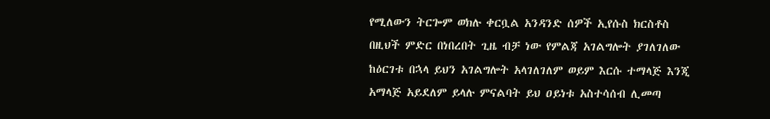የሚለውን ትርጐም ወክሉ ቀርቧል አንዳንድ ሰዎች ኢየሱስ ክርስቶስ በዚህች ምድር በነበረበት ጊዜ ብቻ ነው የምልጃ አገልግሎት ያገለገለው ከዕርገቱ በኋላ ይህን አገልግሎት አላገለገለም ወይም እርሱ ተማላጅ እንጂ አማላጅ አይደለም ይላሉ ምናልባት ይህ ዐይነቱ አስተሳሰብ ሊመጣ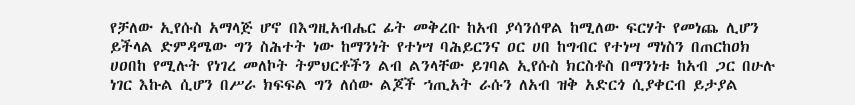የቻለው ኢየሱስ አማላጅ ሆኖ በእግዚአብሔር ፊት መቅረቡ ከአብ ያሳንሰዋል ከሚለው ፍርሃት የመነጨ ሊሆን ይችላል ድምዳሜው ግን ስሕተት ነው ከማንነት የተነሣ ባሕይርንና ዐር ሀበ ከግብር የተነሣ ማነስን በጠርከዐክ ሀዐበከ የሚሉት የነገረ መለኮት ትምህርቶችን ልብ ልንላቸው ይገባል ኢየሱስ ክርስቶስ በማንነቱ ከአብ ጋር በሁሉ ነገር እኩል ሲሆን በሥራ ክፍፍል ግን ለሰው ልጆች ኀጢአት ራሱን ለአብ ዝቅ አድርጎ ሲያቀርብ ይታያል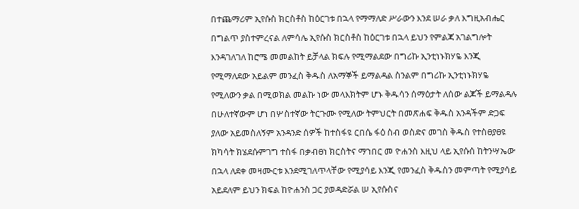በተጨማሪም ኢየሱስ ክርስቶስ ከዕርገቱ በኋላ የማማለድ ሥራውን እንደ ሠራ ቃለ እግዚአብሔር በግልጥ ያስተምረናል ለምሳሌ ኢየሱስ ክርስቶስ ከዕርገቱ በኋላ ይህን የምልጃ አገልግሎት እንዳገለገለ ከሮሜ መመልከት ይቻላል ክፍሉ የሚማልደው በግሪኩ ኢንቲነኑክሃዬ እንጂ የሚማለደው አይልም መንፈስ ቅዱስ ለአማኞች ይማልዳል ስንልም በግሪኩ ኢንቲነኑክሃዬ የሚለውን ቃል በሚወክል መልኩ ነው መላእክትም ሆኑ ቅዱሳን ሰማዕታት ለሰው ልጆች ይማልዳሉ በሁለተኛውም ሆነ በሦስተኛው ትርጉሙ የሚለው ትምህርት በመጽሐፍ ቅዱስ አንዳችም ድጋፍ ያለው አይመስለኝም አንዳንድ ሰዎች ከተስፋዩ ርበሴ ፋዕ ስብ ወስድና መገስ ቅዱስ የተስፀያፀዩ ክካሳት ክሄደሱምገግ ተስፋ በቃብፀነ ክርስትና ማኀበር መ ዮሐንስ እዚህ ላይ ኢየሱሰ ከትንሣኤው በኋላ ለደቀ መዛሙርቱ እንደሚገለጥላቸው የሚያሳይ እንጂ የመንፈስ ቅዱስን መምጣት የሚያሳይ አይደለም ይህን ክፍል ከዮሐንስ ጋር ያወዳድሯል ሠ ኢየሱስና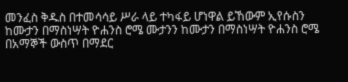መንፈስ ቅዱስ በተመሳሳይ ሥራ ላይ ተካፋይ ሆነዋል ይኸውም ኢየሱስን ከሙታን በማስነሣት ዮሐንስ ሮሜ ሙታንን ከሙታን በማስነሣት ዮሐንስ ሮሜ በአማኞች ውስጥ በማደር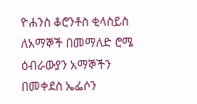ዮሐንስ ቆሮንቶስ ቂላስይስ ለአማኞች በመማለድ ሮሜ ዕብራውያን አማኞችን በመቀደስ ኤፌሶን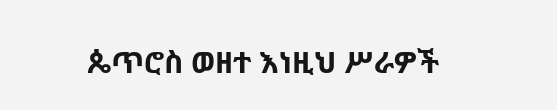ጴጥሮስ ወዘተ እነዚህ ሥራዎች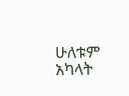ሁለቱም አካላት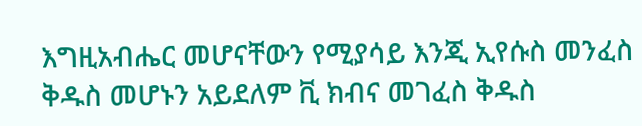እግዚአብሔር መሆናቸውን የሚያሳይ እንጂ ኢየሱስ መንፈስ ቅዱስ መሆኑን አይደለም ቪ ክብና መገፈስ ቅዱስ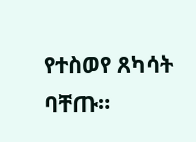የተስወየ ጸካሳት ባቸጡ።